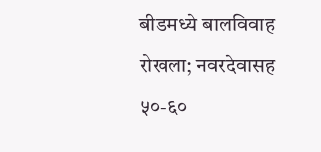बीडमध्ये बालविवाह रोखला; नवरदेवासह ५०-६०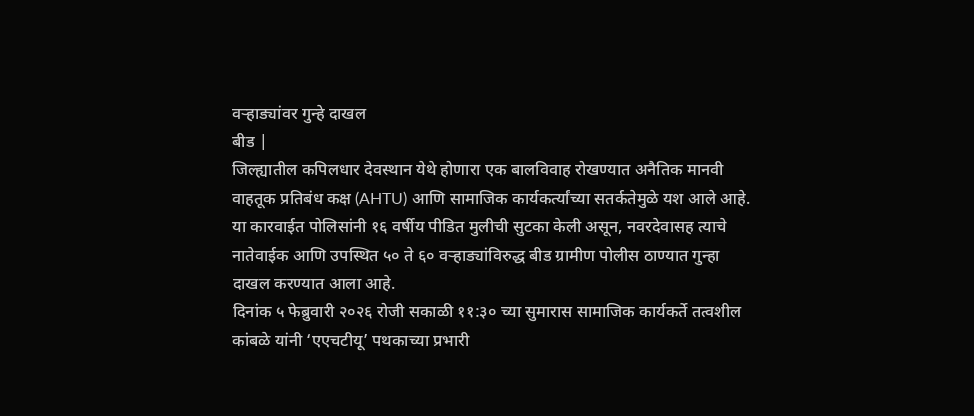वऱ्हाड्यांवर गुन्हे दाखल
बीड |
जिल्ह्यातील कपिलधार देवस्थान येथे होणारा एक बालविवाह रोखण्यात अनैतिक मानवी वाहतूक प्रतिबंध कक्ष (AHTU) आणि सामाजिक कार्यकर्त्यांच्या सतर्कतेमुळे यश आले आहे. या कारवाईत पोलिसांनी १६ वर्षीय पीडित मुलीची सुटका केली असून, नवरदेवासह त्याचे नातेवाईक आणि उपस्थित ५० ते ६० वऱ्हाड्यांविरुद्ध बीड ग्रामीण पोलीस ठाण्यात गुन्हा दाखल करण्यात आला आहे.
दिनांक ५ फेब्रुवारी २०२६ रोजी सकाळी ११:३० च्या सुमारास सामाजिक कार्यकर्ते तत्वशील कांबळे यांनी ‘एएचटीयू’ पथकाच्या प्रभारी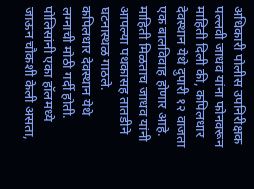अधिकारी पोलीस उपनिरीक्षक पल्लवी जाधव यांना फोनवरून माहिती दिली की, कपिलधार देवस्थान येथे दुपारी १२ वाजता एक बालविवाह होणार आहे. माहिती मिळताच जाधव यांनी आपल्या पथकासह तातडीने घटनास्थळ गाठले.
कपिलधार देवस्थान येथे लग्नाची मोठी गर्दी होती. पोलिसांनी एका हॉलमध्ये जाऊन चौकशी केली असता,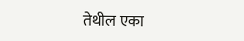तेथील एका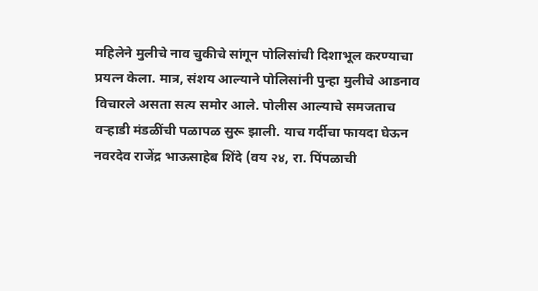महिलेने मुलीचे नाव चुकीचे सांगून पोलिसांची दिशाभूल करण्याचा प्रयत्न केला. मात्र, संशय आल्याने पोलिसांनी पुन्हा मुलीचे आडनाव विचारले असता सत्य समोर आले. पोलीस आल्याचे समजताच वऱ्हाडी मंडळींची पळापळ सुरू झाली. याच गर्दीचा फायदा घेऊन नवरदेव राजेंद्र भाऊसाहेब शिंदे (वय २४, रा. पिंपळाची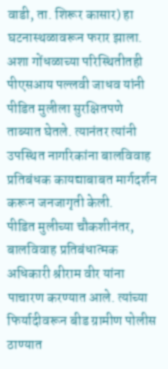वाडी, ता. शिरूर कासार) हा घटनास्थळावरून फरार झाला. अशा गोंधळाच्या परिस्थितीतही पीएसआय पल्लवी जाधव यांनी पीडित मुलीला सुरक्षितपणे ताब्यात घेतले. त्यानंतर त्यांनी उपस्थित नागरिकांना बालविवाह प्रतिबंधक कायद्याबाबत मार्गदर्शन करून जनजागृती केली.
पीडित मुलीच्या चौकशीनंतर, बालविवाह प्रतिबंधात्मक अधिकारी श्रीराम वीर यांना पाचारण करण्यात आले. त्यांच्या फिर्यादीवरून बीड ग्रामीण पोलीस ठाण्यात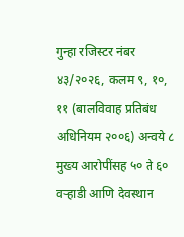गुन्हा रजिस्टर नंबर ४३/२०२६, कलम ९, १०, ११ (बालविवाह प्रतिबंध अधिनियम २००६) अन्वये ८ मुख्य आरोपींसह ५० ते ६० वऱ्हाडी आणि देवस्थान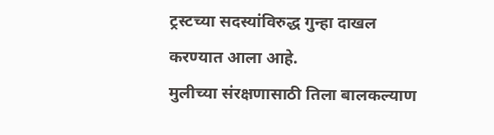ट्रस्टच्या सदस्यांविरुद्ध गुन्हा दाखल करण्यात आला आहे.
मुलीच्या संरक्षणासाठी तिला बालकल्याण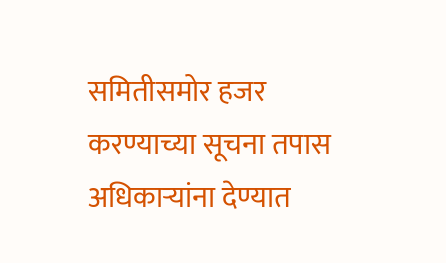समितीसमोर हजर करण्याच्या सूचना तपास अधिकाऱ्यांना देण्यात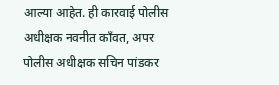आल्या आहेत. ही कारवाई पोलीस अधीक्षक नवनीत काँवत, अपर पोलीस अधीक्षक सचिन पांडकर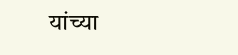यांच्या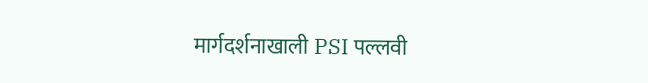मार्गदर्शनाखाली PSI पल्लवी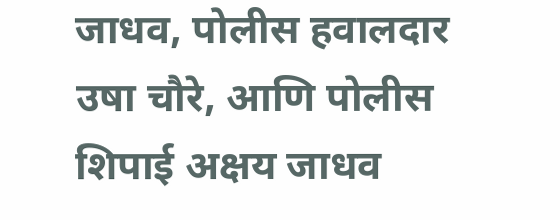जाधव, पोलीस हवालदार उषा चौरे, आणि पोलीस शिपाई अक्षय जाधव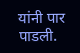यांनी पार पाडली.